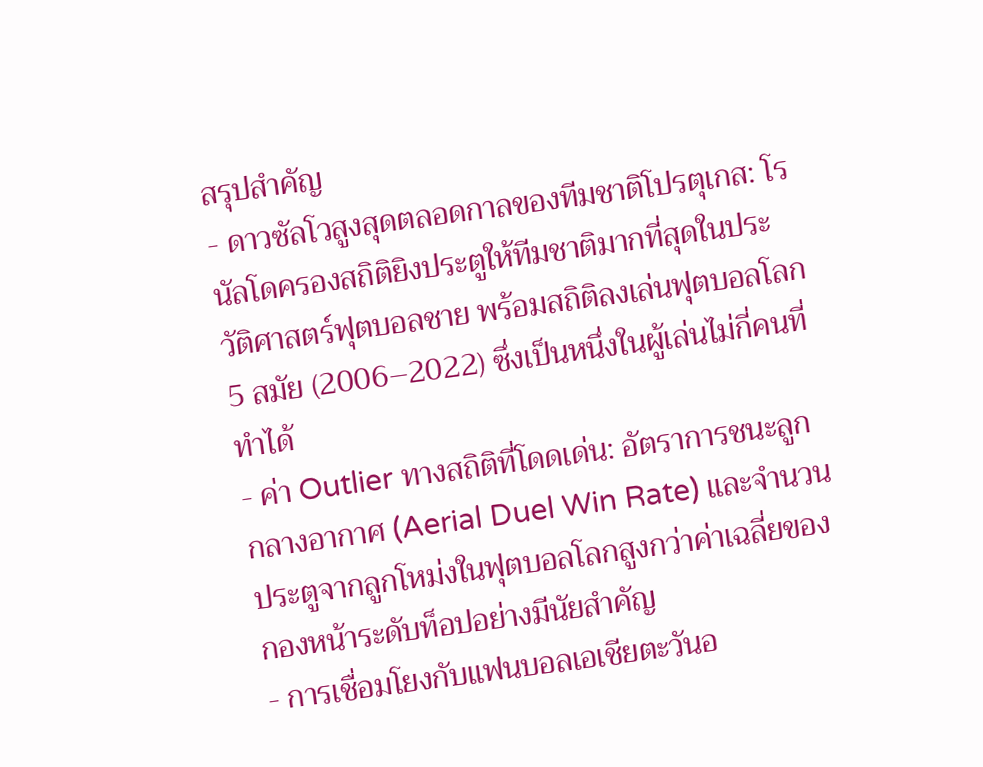สรุปสำคัญ
- ดาวซัลโวสูงสุดตลอดกาลของทีมชาติโปรตุเกส: โรนัลโดครองสถิติยิงประตูให้ทีมชาติมากที่สุดในประวัติศาสตร์ฟุตบอลชาย พร้อมสถิติลงเล่นฟุตบอลโลก 5 สมัย (2006–2022) ซึ่งเป็นหนึ่งในผู้เล่นไม่กี่คนที่ทำได้
- ค่า Outlier ทางสถิติที่โดดเด่น: อัตราการชนะลูกกลางอากาศ (Aerial Duel Win Rate) และจำนวนประตูจากลูกโหม่งในฟุตบอลโลกสูงกว่าค่าเฉลี่ยของกองหน้าระดับท็อปอย่างมีนัยสำคัญ
- การเชื่อมโยงกับแฟนบอลเอเชียตะวันอ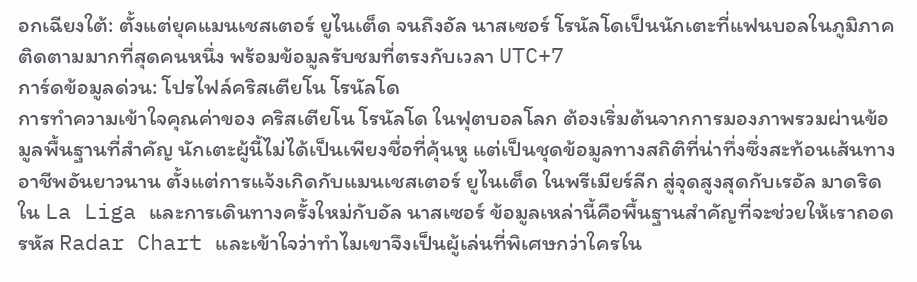อกเฉียงใต้: ตั้งแต่ยุคแมนเชสเตอร์ ยูไนเต็ด จนถึงอัล นาสเซอร์ โรนัลโดเป็นนักเตะที่แฟนบอลในภูมิภาคติดตามมากที่สุดคนหนึ่ง พร้อมข้อมูลรับชมที่ตรงกับเวลา UTC+7
การ์ดข้อมูลด่วน: โปรไฟล์คริสเตียโน โรนัลโด
การทำความเข้าใจคุณค่าของ คริสเตียโน โรนัลโด ในฟุตบอลโลก ต้องเริ่มต้นจากการมองภาพรวมผ่านข้อมูลพื้นฐานที่สำคัญ นักเตะผู้นี้ไม่ได้เป็นเพียงชื่อที่คุ้นหู แต่เป็นชุดข้อมูลทางสถิติที่น่าทึ่งซึ่งสะท้อนเส้นทางอาชีพอันยาวนาน ตั้งแต่การแจ้งเกิดกับแมนเชสเตอร์ ยูไนเต็ด ในพรีเมียร์ลีก สู่จุดสูงสุดกับเรอัล มาดริด ใน La Liga และการเดินทางครั้งใหม่กับอัล นาสเซอร์ ข้อมูลเหล่านี้คือพื้นฐานสำคัญที่จะช่วยให้เราถอดรหัส Radar Chart และเข้าใจว่าทำไมเขาจึงเป็นผู้เล่นที่พิเศษกว่าใครใน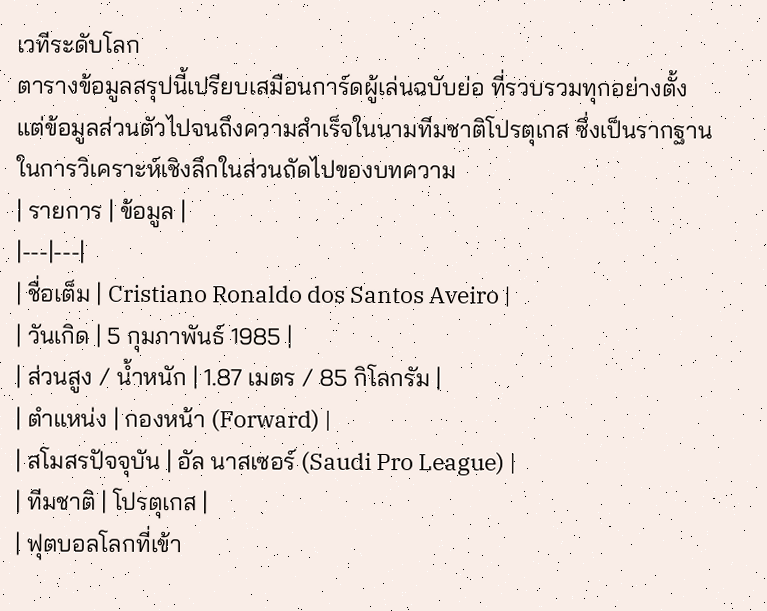เวทีระดับโลก
ตารางข้อมูลสรุปนี้เปรียบเสมือนการ์ดผู้เล่นฉบับย่อ ที่รวบรวมทุกอย่างตั้งแต่ข้อมูลส่วนตัวไปจนถึงความสำเร็จในนามทีมชาติโปรตุเกส ซึ่งเป็นรากฐานในการวิเคราะห์เชิงลึกในส่วนถัดไปของบทความ
| รายการ | ข้อมูล |
|---|---|
| ชื่อเต็ม | Cristiano Ronaldo dos Santos Aveiro |
| วันเกิด | 5 กุมภาพันธ์ 1985 |
| ส่วนสูง / น้ำหนัก | 1.87 เมตร / 85 กิโลกรัม |
| ตำแหน่ง | กองหน้า (Forward) |
| สโมสรปัจจุบัน | อัล นาสเซอร์ (Saudi Pro League) |
| ทีมชาติ | โปรตุเกส |
| ฟุตบอลโลกที่เข้า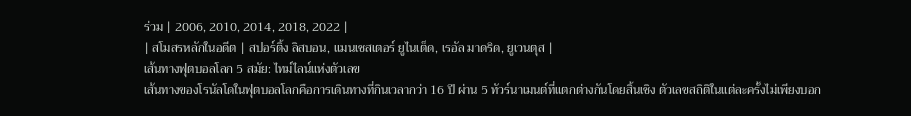ร่วม | 2006, 2010, 2014, 2018, 2022 |
| สโมสรหลักในอดีต | สปอร์ติ้ง ลิสบอน, แมนเชสเตอร์ ยูไนเต็ด, เรอัล มาดริด, ยูเวนตุส |
เส้นทางฟุตบอลโลก 5 สมัย: ไทม์ไลน์แห่งตัวเลข
เส้นทางของโรนัลโดในฟุตบอลโลกคือการเดินทางที่กินเวลากว่า 16 ปี ผ่าน 5 ทัวร์นาเมนต์ที่แตกต่างกันโดยสิ้นเชิง ตัวเลขสถิติในแต่ละครั้งไม่เพียงบอก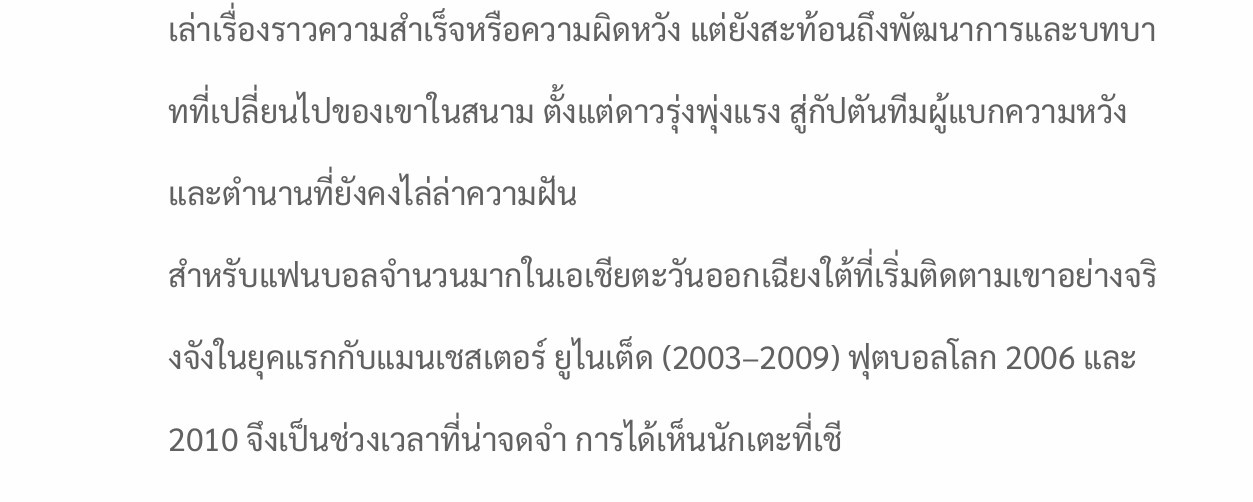เล่าเรื่องราวความสำเร็จหรือความผิดหวัง แต่ยังสะท้อนถึงพัฒนาการและบทบาทที่เปลี่ยนไปของเขาในสนาม ตั้งแต่ดาวรุ่งพุ่งแรง สู่กัปตันทีมผู้แบกความหวัง และตำนานที่ยังคงไล่ล่าความฝัน
สำหรับแฟนบอลจำนวนมากในเอเชียตะวันออกเฉียงใต้ที่เริ่มติดตามเขาอย่างจริงจังในยุคแรกกับแมนเชสเตอร์ ยูไนเต็ด (2003–2009) ฟุตบอลโลก 2006 และ 2010 จึงเป็นช่วงเวลาที่น่าจดจำ การได้เห็นนักเตะที่เชี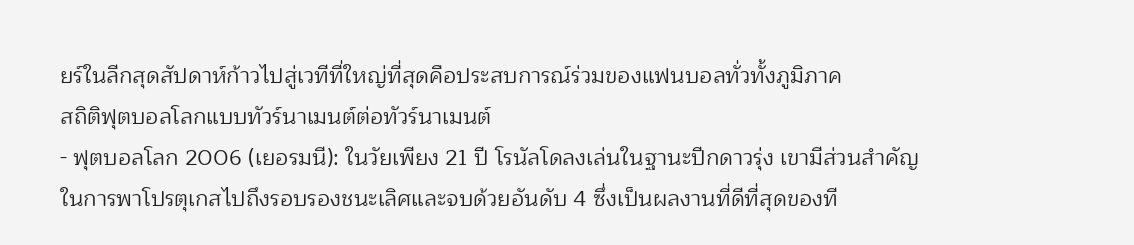ยร์ในลีกสุดสัปดาห์ก้าวไปสู่เวทีที่ใหญ่ที่สุดคือประสบการณ์ร่วมของแฟนบอลทั่วทั้งภูมิภาค
สถิติฟุตบอลโลกแบบทัวร์นาเมนต์ต่อทัวร์นาเมนต์
- ฟุตบอลโลก 2006 (เยอรมนี): ในวัยเพียง 21 ปี โรนัลโดลงเล่นในฐานะปีกดาวรุ่ง เขามีส่วนสำคัญในการพาโปรตุเกสไปถึงรอบรองชนะเลิศและจบด้วยอันดับ 4 ซึ่งเป็นผลงานที่ดีที่สุดของที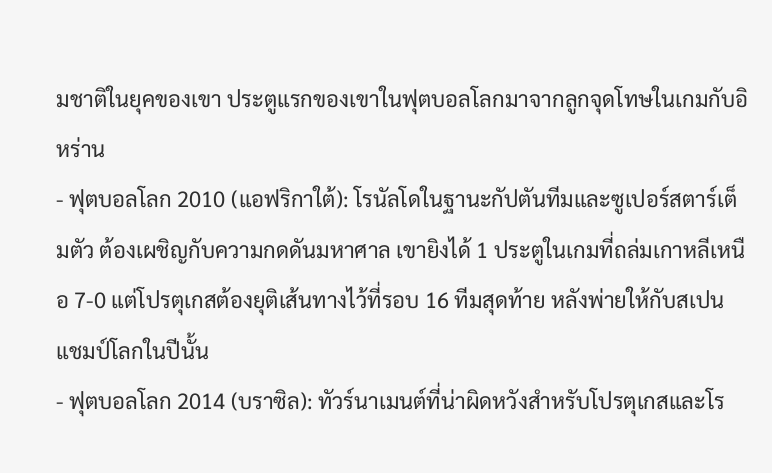มชาติในยุคของเขา ประตูแรกของเขาในฟุตบอลโลกมาจากลูกจุดโทษในเกมกับอิหร่าน
- ฟุตบอลโลก 2010 (แอฟริกาใต้): โรนัลโดในฐานะกัปตันทีมและซูเปอร์สตาร์เต็มตัว ต้องเผชิญกับความกดดันมหาศาล เขายิงได้ 1 ประตูในเกมที่ถล่มเกาหลีเหนือ 7-0 แต่โปรตุเกสต้องยุติเส้นทางไว้ที่รอบ 16 ทีมสุดท้าย หลังพ่ายให้กับสเปนแชมป์โลกในปีนั้น
- ฟุตบอลโลก 2014 (บราซิล): ทัวร์นาเมนต์ที่น่าผิดหวังสำหรับโปรตุเกสและโร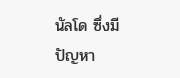นัลโด ซึ่งมีปัญหา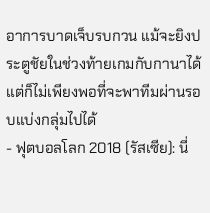อาการบาดเจ็บรบกวน แม้จะยิงประตูชัยในช่วงท้ายเกมกับกานาได้ แต่ก็ไม่เพียงพอที่จะพาทีมผ่านรอบแบ่งกลุ่มไปได้
- ฟุตบอลโลก 2018 (รัสเซีย): นี่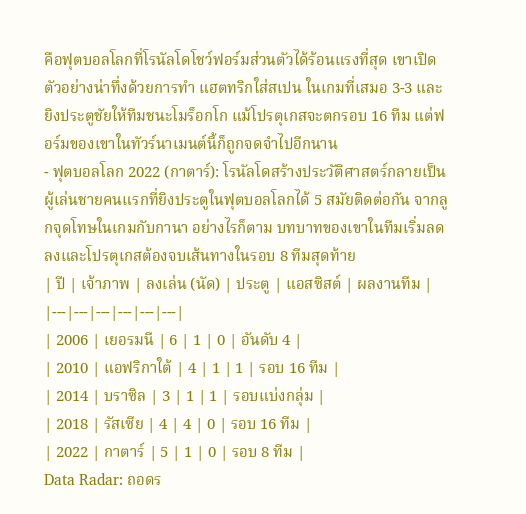คือฟุตบอลโลกที่โรนัลโดโชว์ฟอร์มส่วนตัวได้ร้อนแรงที่สุด เขาเปิดตัวอย่างน่าทึ่งด้วยการทำ แฮตทริกใส่สเปน ในเกมที่เสมอ 3-3 และยิงประตูชัยให้ทีมชนะโมร็อกโก แม้โปรตุเกสจะตกรอบ 16 ทีม แต่ฟอร์มของเขาในทัวร์นาเมนต์นี้ก็ถูกจดจำไปอีกนาน
- ฟุตบอลโลก 2022 (กาตาร์): โรนัลโดสร้างประวัติศาสตร์กลายเป็น ผู้เล่นชายคนแรกที่ยิงประตูในฟุตบอลโลกได้ 5 สมัยติดต่อกัน จากลูกจุดโทษในเกมกับกานา อย่างไรก็ตาม บทบาทของเขาในทีมเริ่มลดลงและโปรตุเกสต้องจบเส้นทางในรอบ 8 ทีมสุดท้าย
| ปี | เจ้าภาพ | ลงเล่น (นัด) | ประตู | แอสซิสต์ | ผลงานทีม |
|---|---|---|---|---|---|
| 2006 | เยอรมนี | 6 | 1 | 0 | อันดับ 4 |
| 2010 | แอฟริกาใต้ | 4 | 1 | 1 | รอบ 16 ทีม |
| 2014 | บราซิล | 3 | 1 | 1 | รอบแบ่งกลุ่ม |
| 2018 | รัสเซีย | 4 | 4 | 0 | รอบ 16 ทีม |
| 2022 | กาตาร์ | 5 | 1 | 0 | รอบ 8 ทีม |
Data Radar: ถอดร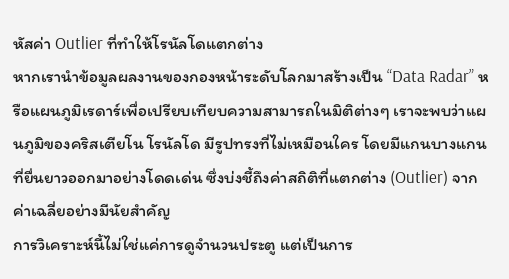หัสค่า Outlier ที่ทำให้โรนัลโดแตกต่าง
หากเรานำข้อมูลผลงานของกองหน้าระดับโลกมาสร้างเป็น “Data Radar” หรือแผนภูมิเรดาร์เพื่อเปรียบเทียบความสามารถในมิติต่างๆ เราจะพบว่าแผนภูมิของคริสเตียโน โรนัลโด มีรูปทรงที่ไม่เหมือนใคร โดยมีแกนบางแกนที่ยื่นยาวออกมาอย่างโดดเด่น ซึ่งบ่งชี้ถึงค่าสถิติที่แตกต่าง (Outlier) จากค่าเฉลี่ยอย่างมีนัยสำคัญ
การวิเคราะห์นี้ไม่ใช่แค่การดูจำนวนประตู แต่เป็นการ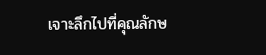เจาะลึกไปที่คุณลักษ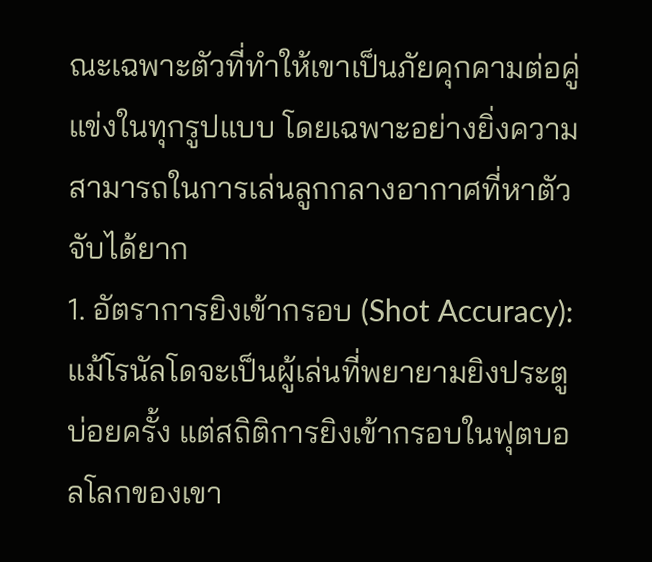ณะเฉพาะตัวที่ทำให้เขาเป็นภัยคุกคามต่อคู่แข่งในทุกรูปแบบ โดยเฉพาะอย่างยิ่งความสามารถในการเล่นลูกกลางอากาศที่หาตัวจับได้ยาก
1. อัตราการยิงเข้ากรอบ (Shot Accuracy): แม้โรนัลโดจะเป็นผู้เล่นที่พยายามยิงประตูบ่อยครั้ง แต่สถิติการยิงเข้ากรอบในฟุตบอลโลกของเขา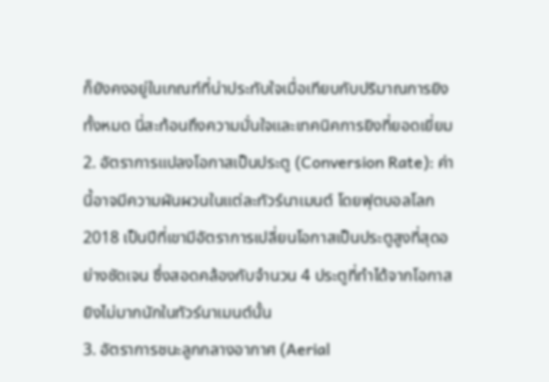ก็ยังคงอยู่ในเกณฑ์ที่น่าประทับใจเมื่อเทียบกับปริมาณการยิงทั้งหมด นี่สะท้อนถึงความมั่นใจและเทคนิคการยิงที่ยอดเยี่ยม
2. อัตราการแปลงโอกาสเป็นประตู (Conversion Rate): ค่านี้อาจมีความผันผวนในแต่ละทัวร์นาเมนต์ โดยฟุตบอลโลก 2018 เป็นปีที่เขามีอัตราการเปลี่ยนโอกาสเป็นประตูสูงที่สุดอย่างชัดเจน ซึ่งสอดคล้องกับจำนวน 4 ประตูที่ทำได้จากโอกาสยิงไม่มากนักในทัวร์นาเมนต์นั้น
3. อัตราการชนะลูกกลางอากาศ (Aerial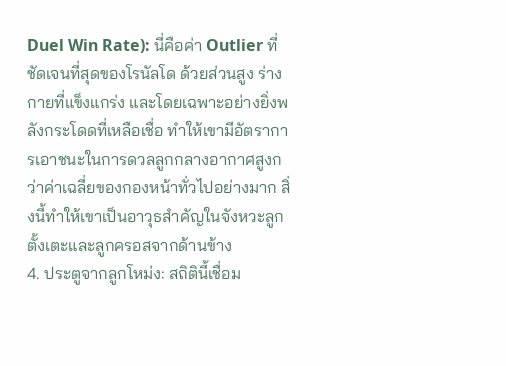Duel Win Rate): นี่คือค่า Outlier ที่ชัดเจนที่สุดของโรนัลโด ด้วยส่วนสูง ร่างกายที่แข็งแกร่ง และโดยเฉพาะอย่างยิ่งพลังกระโดดที่เหลือเชื่อ ทำให้เขามีอัตราการเอาชนะในการดวลลูกกลางอากาศสูงกว่าค่าเฉลี่ยของกองหน้าทั่วไปอย่างมาก สิ่งนี้ทำให้เขาเป็นอาวุธสำคัญในจังหวะลูกตั้งเตะและลูกครอสจากด้านข้าง
4. ประตูจากลูกโหม่ง: สถิตินี้เชื่อม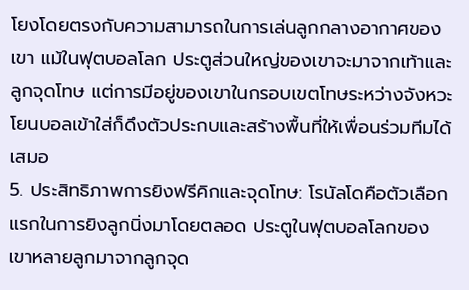โยงโดยตรงกับความสามารถในการเล่นลูกกลางอากาศของเขา แม้ในฟุตบอลโลก ประตูส่วนใหญ่ของเขาจะมาจากเท้าและลูกจุดโทษ แต่การมีอยู่ของเขาในกรอบเขตโทษระหว่างจังหวะโยนบอลเข้าใส่ก็ดึงตัวประกบและสร้างพื้นที่ให้เพื่อนร่วมทีมได้เสมอ
5. ประสิทธิภาพการยิงฟรีคิกและจุดโทษ: โรนัลโดคือตัวเลือกแรกในการยิงลูกนิ่งมาโดยตลอด ประตูในฟุตบอลโลกของเขาหลายลูกมาจากลูกจุด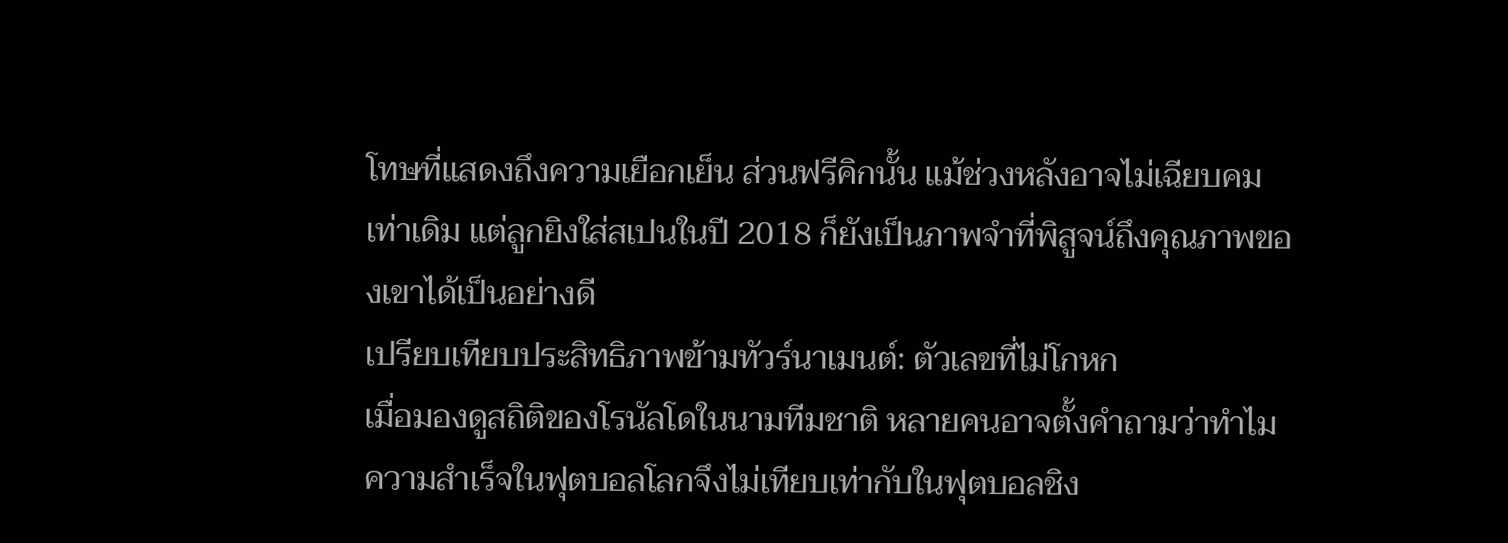โทษที่แสดงถึงความเยือกเย็น ส่วนฟรีคิกนั้น แม้ช่วงหลังอาจไม่เฉียบคมเท่าเดิม แต่ลูกยิงใส่สเปนในปี 2018 ก็ยังเป็นภาพจำที่พิสูจน์ถึงคุณภาพของเขาได้เป็นอย่างดี
เปรียบเทียบประสิทธิภาพข้ามทัวร์นาเมนต์: ตัวเลขที่ไม่โกหก
เมื่อมองดูสถิติของโรนัลโดในนามทีมชาติ หลายคนอาจตั้งคำถามว่าทำไมความสำเร็จในฟุตบอลโลกจึงไม่เทียบเท่ากับในฟุตบอลชิง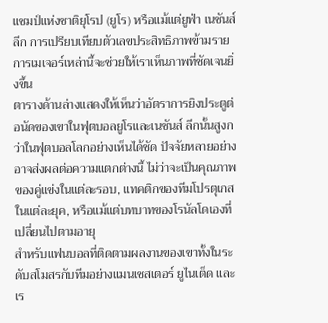แชมป์แห่งชาติยุโรป (ยูโร) หรือแม้แต่ยูฟ่า เนชันส์ ลีก การเปรียบเทียบตัวเลขประสิทธิภาพข้ามรายการเมเจอร์เหล่านี้จะช่วยให้เราเห็นภาพที่ชัดเจนยิ่งขึ้น
ตารางด้านล่างแสดงให้เห็นว่าอัตราการยิงประตูต่อนัดของเขาในฟุตบอลยูโรและเนชันส์ ลีกนั้นสูงกว่าในฟุตบอลโลกอย่างเห็นได้ชัด ปัจจัยหลายอย่างอาจส่งผลต่อความแตกต่างนี้ ไม่ว่าจะเป็นคุณภาพของคู่แข่งในแต่ละรอบ, แทคติกของทีมโปรตุเกสในแต่ละยุค, หรือแม้แต่บทบาทของโรนัลโดเองที่เปลี่ยนไปตามอายุ
สำหรับแฟนบอลที่ติดตามผลงานของเขาทั้งในระดับสโมสรกับทีมอย่างแมนเชสเตอร์ ยูไนเต็ด และเร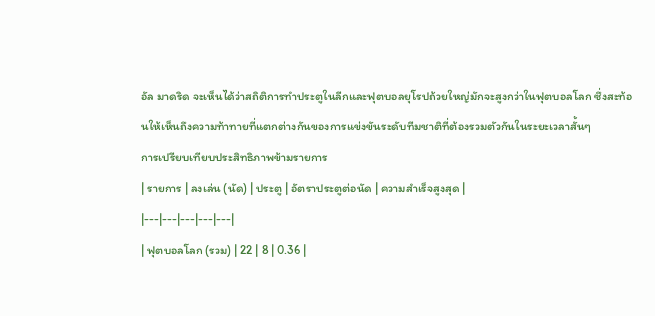อัล มาดริด จะเห็นได้ว่าสถิติการทำประตูในลีกและฟุตบอลยุโรปถ้วยใหญ่มักจะสูงกว่าในฟุตบอลโลก ซึ่งสะท้อนให้เห็นถึงความท้าทายที่แตกต่างกันของการแข่งขันระดับทีมชาติที่ต้องรวมตัวกันในระยะเวลาสั้นๆ
การเปรียบเทียบประสิทธิภาพข้ามรายการ
| รายการ | ลงเล่น (นัด) | ประตู | อัตราประตูต่อนัด | ความสำเร็จสูงสุด |
|---|---|---|---|---|
| ฟุตบอลโลก (รวม) | 22 | 8 | 0.36 |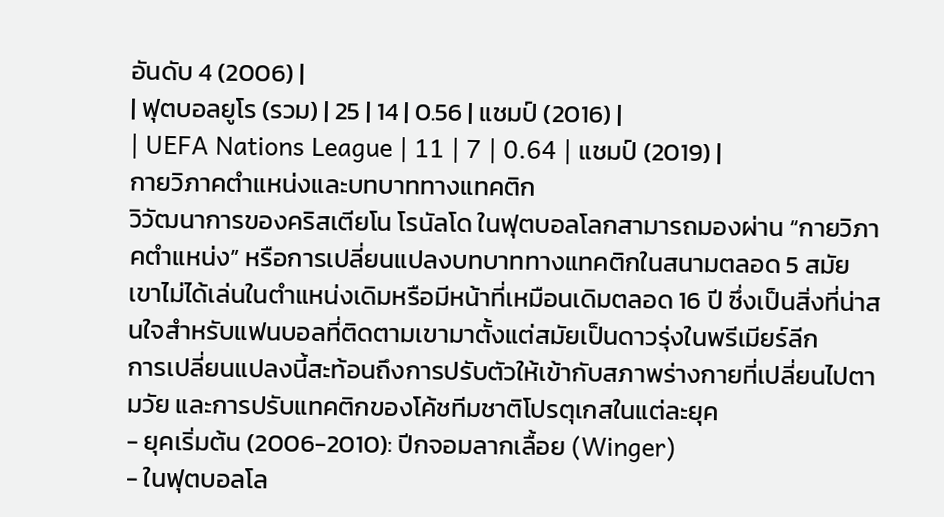อันดับ 4 (2006) |
| ฟุตบอลยูโร (รวม) | 25 | 14 | 0.56 | แชมป์ (2016) |
| UEFA Nations League | 11 | 7 | 0.64 | แชมป์ (2019) |
กายวิภาคตำแหน่งและบทบาททางแทคติก
วิวัฒนาการของคริสเตียโน โรนัลโด ในฟุตบอลโลกสามารถมองผ่าน “กายวิภาคตำแหน่ง” หรือการเปลี่ยนแปลงบทบาททางแทคติกในสนามตลอด 5 สมัย เขาไม่ได้เล่นในตำแหน่งเดิมหรือมีหน้าที่เหมือนเดิมตลอด 16 ปี ซึ่งเป็นสิ่งที่น่าสนใจสำหรับแฟนบอลที่ติดตามเขามาตั้งแต่สมัยเป็นดาวรุ่งในพรีเมียร์ลีก
การเปลี่ยนแปลงนี้สะท้อนถึงการปรับตัวให้เข้ากับสภาพร่างกายที่เปลี่ยนไปตามวัย และการปรับแทคติกของโค้ชทีมชาติโปรตุเกสในแต่ละยุค
- ยุคเริ่มต้น (2006-2010): ปีกจอมลากเลื้อย (Winger)
- ในฟุตบอลโล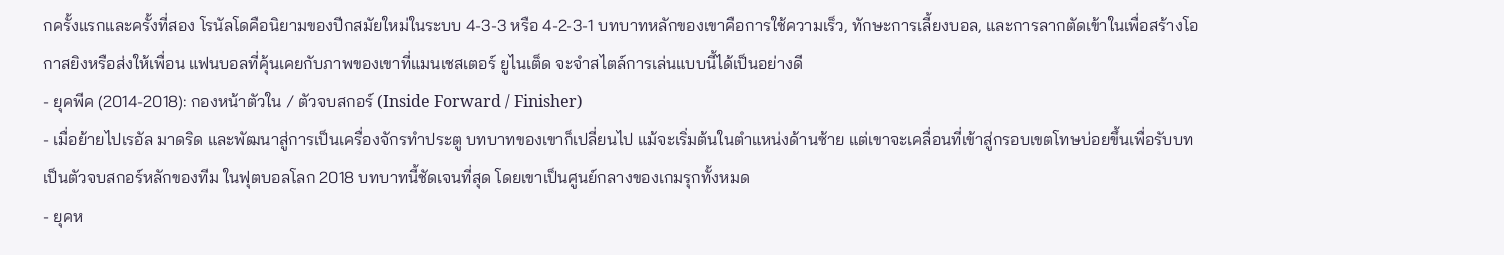กครั้งแรกและครั้งที่สอง โรนัลโดคือนิยามของปีกสมัยใหม่ในระบบ 4-3-3 หรือ 4-2-3-1 บทบาทหลักของเขาคือการใช้ความเร็ว, ทักษะการเลี้ยงบอล, และการลากตัดเข้าในเพื่อสร้างโอกาสยิงหรือส่งให้เพื่อน แฟนบอลที่คุ้นเคยกับภาพของเขาที่แมนเชสเตอร์ ยูไนเต็ด จะจำสไตล์การเล่นแบบนี้ได้เป็นอย่างดี
- ยุคพีค (2014-2018): กองหน้าตัวใน / ตัวจบสกอร์ (Inside Forward / Finisher)
- เมื่อย้ายไปเรอัล มาดริด และพัฒนาสู่การเป็นเครื่องจักรทำประตู บทบาทของเขาก็เปลี่ยนไป แม้จะเริ่มต้นในตำแหน่งด้านซ้าย แต่เขาจะเคลื่อนที่เข้าสู่กรอบเขตโทษบ่อยขึ้นเพื่อรับบทเป็นตัวจบสกอร์หลักของทีม ในฟุตบอลโลก 2018 บทบาทนี้ชัดเจนที่สุด โดยเขาเป็นศูนย์กลางของเกมรุกทั้งหมด
- ยุคห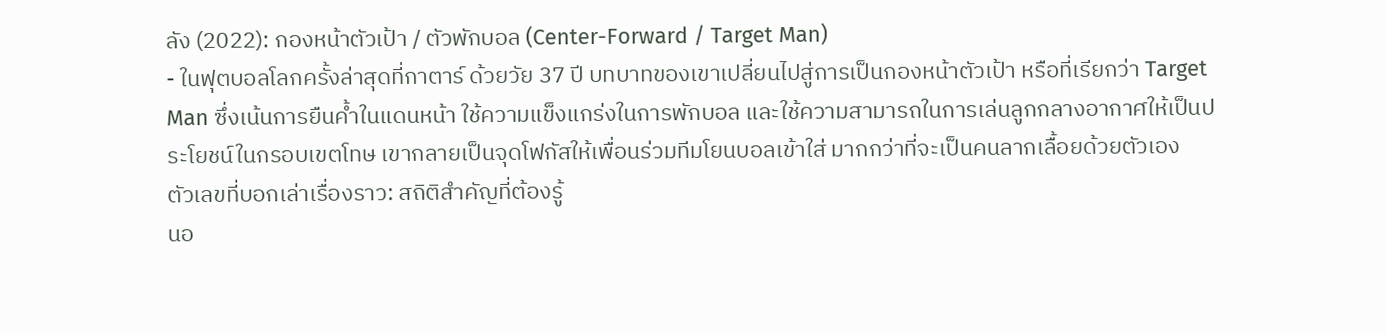ลัง (2022): กองหน้าตัวเป้า / ตัวพักบอล (Center-Forward / Target Man)
- ในฟุตบอลโลกครั้งล่าสุดที่กาตาร์ ด้วยวัย 37 ปี บทบาทของเขาเปลี่ยนไปสู่การเป็นกองหน้าตัวเป้า หรือที่เรียกว่า Target Man ซึ่งเน้นการยืนค้ำในแดนหน้า ใช้ความแข็งแกร่งในการพักบอล และใช้ความสามารถในการเล่นลูกกลางอากาศให้เป็นประโยชน์ในกรอบเขตโทษ เขากลายเป็นจุดโฟกัสให้เพื่อนร่วมทีมโยนบอลเข้าใส่ มากกว่าที่จะเป็นคนลากเลื้อยด้วยตัวเอง
ตัวเลขที่บอกเล่าเรื่องราว: สถิติสำคัญที่ต้องรู้
นอ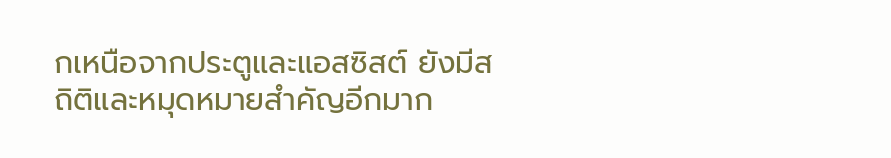กเหนือจากประตูและแอสซิสต์ ยังมีสถิติและหมุดหมายสำคัญอีกมาก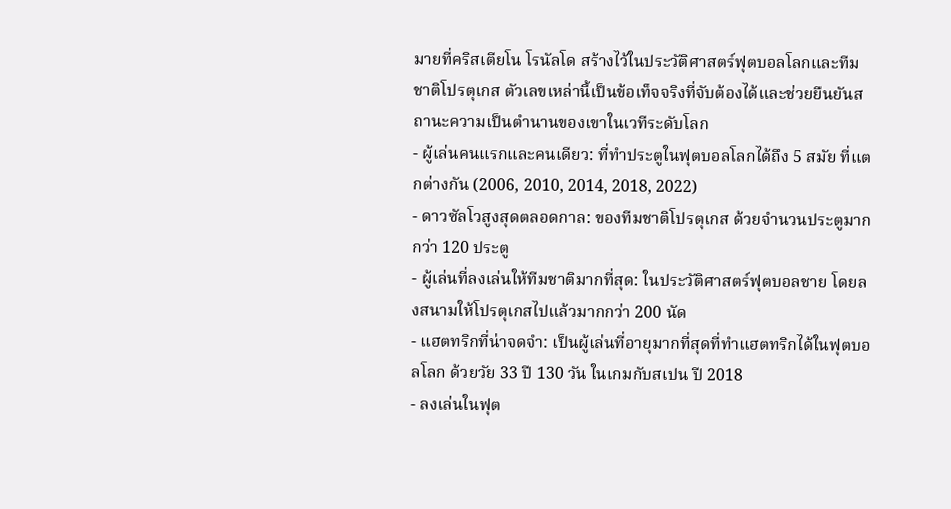มายที่คริสเตียโน โรนัลโด สร้างไว้ในประวัติศาสตร์ฟุตบอลโลกและทีมชาติโปรตุเกส ตัวเลขเหล่านี้เป็นข้อเท็จจริงที่จับต้องได้และช่วยยืนยันสถานะความเป็นตำนานของเขาในเวทีระดับโลก
- ผู้เล่นคนแรกและคนเดียว: ที่ทำประตูในฟุตบอลโลกได้ถึง 5 สมัย ที่แตกต่างกัน (2006, 2010, 2014, 2018, 2022)
- ดาวซัลโวสูงสุดตลอดกาล: ของทีมชาติโปรตุเกส ด้วยจำนวนประตูมากกว่า 120 ประตู
- ผู้เล่นที่ลงเล่นให้ทีมชาติมากที่สุด: ในประวัติศาสตร์ฟุตบอลชาย โดยลงสนามให้โปรตุเกสไปแล้วมากกว่า 200 นัด
- แฮตทริกที่น่าจดจำ: เป็นผู้เล่นที่อายุมากที่สุดที่ทำแฮตทริกได้ในฟุตบอลโลก ด้วยวัย 33 ปี 130 วัน ในเกมกับสเปน ปี 2018
- ลงเล่นในฟุต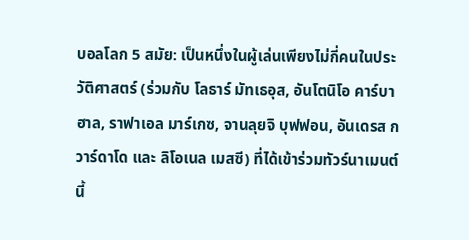บอลโลก 5 สมัย: เป็นหนึ่งในผู้เล่นเพียงไม่กี่คนในประวัติศาสตร์ (ร่วมกับ โลธาร์ มัทเธอุส, อันโตนิโอ คาร์บาฮาล, ราฟาเอล มาร์เกซ, จานลุยจิ บุฟฟอน, อันเดรส กวาร์ดาโด และ ลิโอเนล เมสซี) ที่ได้เข้าร่วมทัวร์นาเมนต์นี้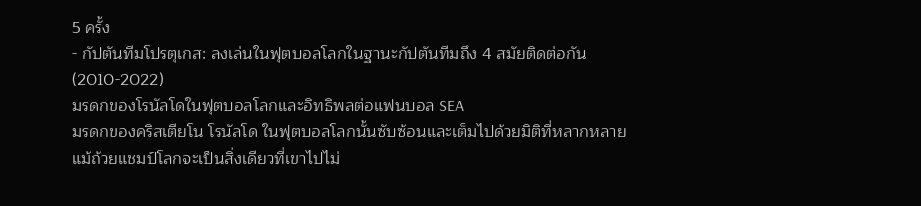5 ครั้ง
- กัปตันทีมโปรตุเกส: ลงเล่นในฟุตบอลโลกในฐานะกัปตันทีมถึง 4 สมัยติดต่อกัน (2010-2022)
มรดกของโรนัลโดในฟุตบอลโลกและอิทธิพลต่อแฟนบอล SEA
มรดกของคริสเตียโน โรนัลโด ในฟุตบอลโลกนั้นซับซ้อนและเต็มไปด้วยมิติที่หลากหลาย แม้ถ้วยแชมป์โลกจะเป็นสิ่งเดียวที่เขาไปไม่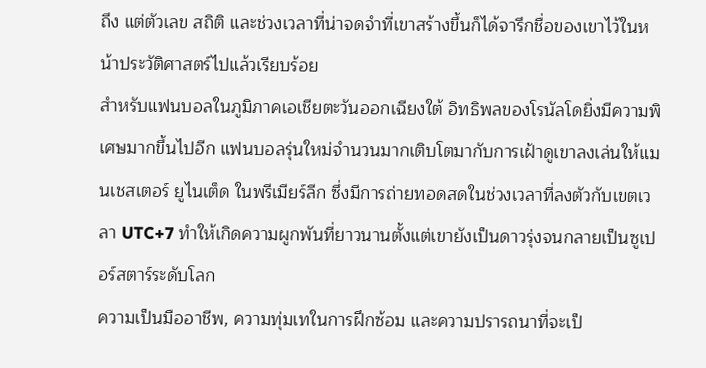ถึง แต่ตัวเลข สถิติ และช่วงเวลาที่น่าจดจำที่เขาสร้างขึ้นก็ได้จารึกชื่อของเขาไว้ในหน้าประวัติศาสตร์ไปแล้วเรียบร้อย
สำหรับแฟนบอลในภูมิภาคเอเชียตะวันออกเฉียงใต้ อิทธิพลของโรนัลโดยิ่งมีความพิเศษมากขึ้นไปอีก แฟนบอลรุ่นใหม่จำนวนมากเติบโตมากับการเฝ้าดูเขาลงเล่นให้แมนเชสเตอร์ ยูไนเต็ด ในพรีเมียร์ลีก ซึ่งมีการถ่ายทอดสดในช่วงเวลาที่ลงตัวกับเขตเวลา UTC+7 ทำให้เกิดความผูกพันที่ยาวนานตั้งแต่เขายังเป็นดาวรุ่งจนกลายเป็นซูเปอร์สตาร์ระดับโลก
ความเป็นมืออาชีพ, ความทุ่มเทในการฝึกซ้อม และความปรารถนาที่จะเป็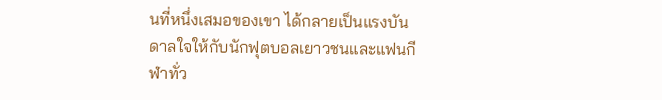นที่หนึ่งเสมอของเขา ได้กลายเป็นแรงบันดาลใจให้กับนักฟุตบอลเยาวชนและแฟนกีฬาทั่ว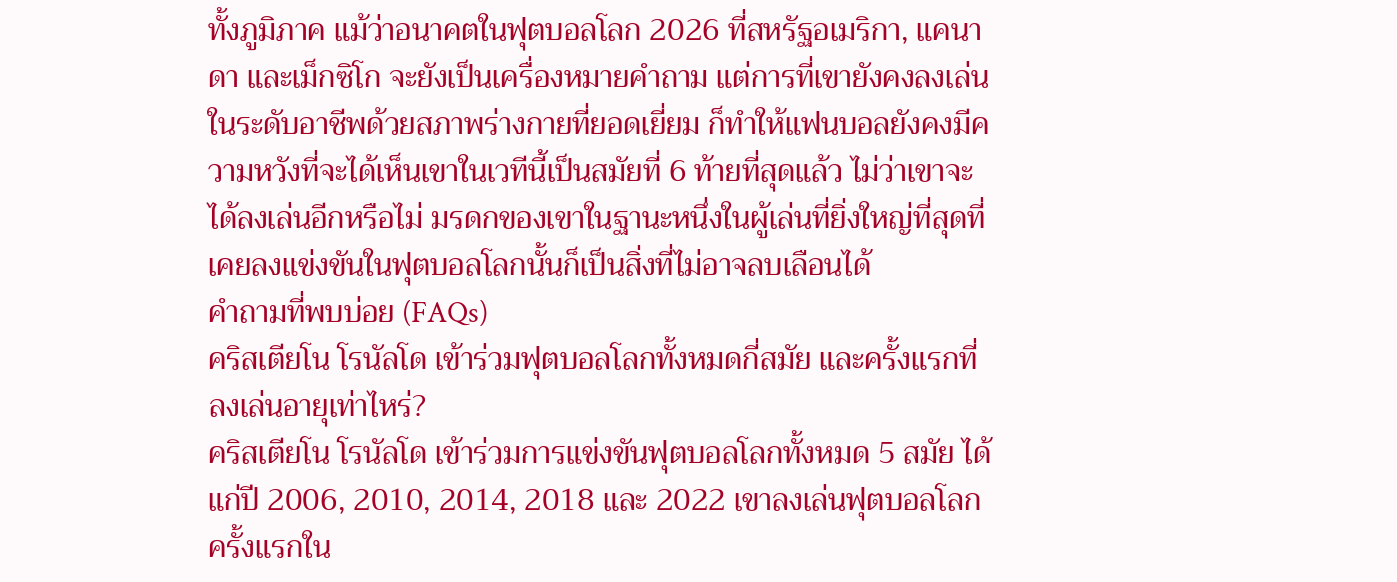ทั้งภูมิภาค แม้ว่าอนาคตในฟุตบอลโลก 2026 ที่สหรัฐอเมริกา, แคนาดา และเม็กซิโก จะยังเป็นเครื่องหมายคำถาม แต่การที่เขายังคงลงเล่นในระดับอาชีพด้วยสภาพร่างกายที่ยอดเยี่ยม ก็ทำให้แฟนบอลยังคงมีความหวังที่จะได้เห็นเขาในเวทีนี้เป็นสมัยที่ 6 ท้ายที่สุดแล้ว ไม่ว่าเขาจะได้ลงเล่นอีกหรือไม่ มรดกของเขาในฐานะหนึ่งในผู้เล่นที่ยิ่งใหญ่ที่สุดที่เคยลงแข่งขันในฟุตบอลโลกนั้นก็เป็นสิ่งที่ไม่อาจลบเลือนได้
คำถามที่พบบ่อย (FAQs)
คริสเตียโน โรนัลโด เข้าร่วมฟุตบอลโลกทั้งหมดกี่สมัย และครั้งแรกที่ลงเล่นอายุเท่าไหร่?
คริสเตียโน โรนัลโด เข้าร่วมการแข่งขันฟุตบอลโลกทั้งหมด 5 สมัย ได้แก่ปี 2006, 2010, 2014, 2018 และ 2022 เขาลงเล่นฟุตบอลโลกครั้งแรกใน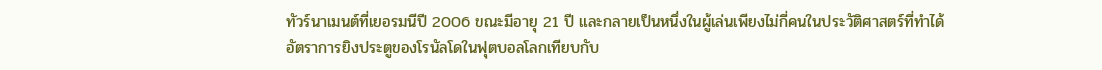ทัวร์นาเมนต์ที่เยอรมนีปี 2006 ขณะมีอายุ 21 ปี และกลายเป็นหนึ่งในผู้เล่นเพียงไม่กี่คนในประวัติศาสตร์ที่ทำได้
อัตราการยิงประตูของโรนัลโดในฟุตบอลโลกเทียบกับ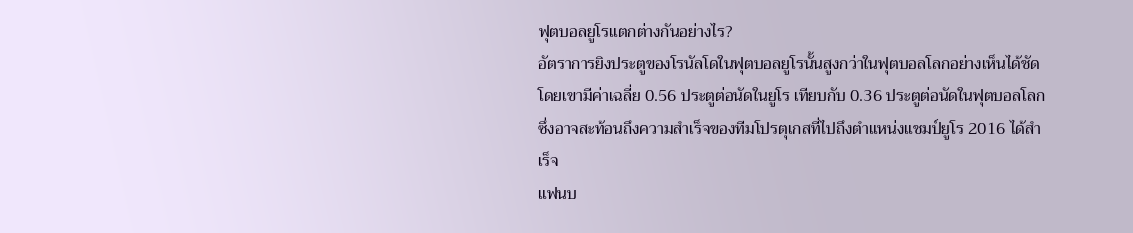ฟุตบอลยูโรแตกต่างกันอย่างไร?
อัตราการยิงประตูของโรนัลโดในฟุตบอลยูโรนั้นสูงกว่าในฟุตบอลโลกอย่างเห็นได้ชัด โดยเขามีค่าเฉลี่ย 0.56 ประตูต่อนัดในยูโร เทียบกับ 0.36 ประตูต่อนัดในฟุตบอลโลก ซึ่งอาจสะท้อนถึงความสำเร็จของทีมโปรตุเกสที่ไปถึงตำแหน่งแชมป์ยูโร 2016 ได้สำเร็จ
แฟนบ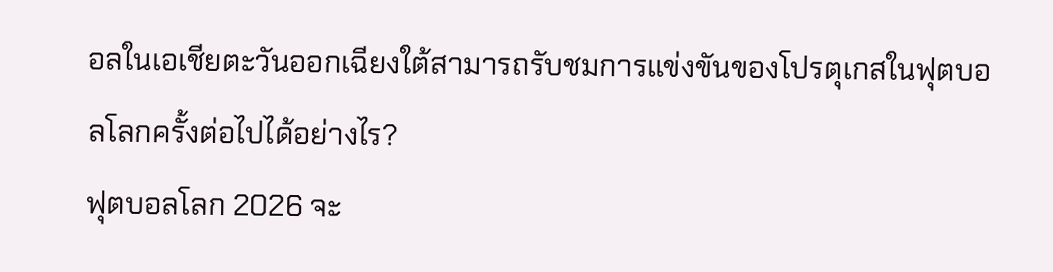อลในเอเชียตะวันออกเฉียงใต้สามารถรับชมการแข่งขันของโปรตุเกสในฟุตบอลโลกครั้งต่อไปได้อย่างไร?
ฟุตบอลโลก 2026 จะ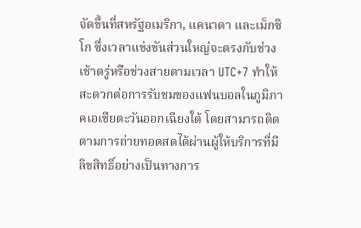จัดขึ้นที่สหรัฐอเมริกา, แคนาดา และเม็กซิโก ซึ่งเวลาแข่งขันส่วนใหญ่จะตรงกับช่วงเช้าตรู่หรือช่วงสายตามเวลา UTC+7 ทำให้สะดวกต่อการรับชมของแฟนบอลในภูมิภาคเอเชียตะวันออกเฉียงใต้ โดยสามารถติดตามการถ่ายทอดสดได้ผ่านผู้ให้บริการที่มีลิขสิทธิ์อย่างเป็นทางการ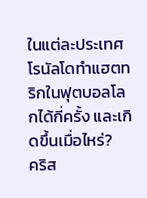ในแต่ละประเทศ
โรนัลโดทำแฮตทริกในฟุตบอลโลกได้กี่ครั้ง และเกิดขึ้นเมื่อไหร่?
คริส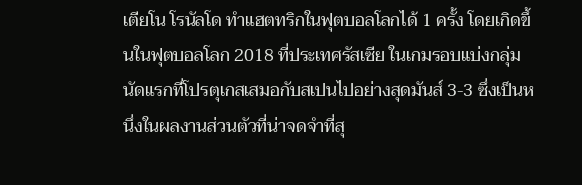เตียโน โรนัลโด ทำแฮตทริกในฟุตบอลโลกได้ 1 ครั้ง โดยเกิดขึ้นในฟุตบอลโลก 2018 ที่ประเทศรัสเซีย ในเกมรอบแบ่งกลุ่มนัดแรกที่โปรตุเกสเสมอกับสเปนไปอย่างสุดมันส์ 3-3 ซึ่งเป็นหนึ่งในผลงานส่วนตัวที่น่าจดจำที่สุ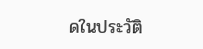ดในประวัติ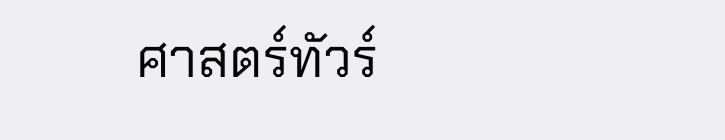ศาสตร์ทัวร์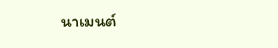นาเมนต์